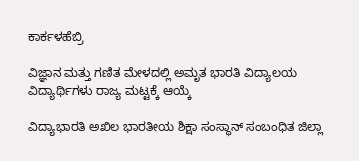ಕಾರ್ಕಳಹೆಬ್ರಿ

ವಿಜ್ಞಾನ ಮತ್ತು ಗಣಿತ ಮೇಳದಲ್ಲಿ ಅಮೃತ ಭಾರತಿ ವಿದ್ಯಾಲಯ ವಿದ್ಯಾರ್ಥಿಗಳು ರಾಜ್ಯ ಮಟ್ಟಕ್ಕೆ ಆಯ್ಕೆ

ವಿದ್ಯಾಭಾರತಿ ಅಖಿಲ ಭಾರತೀಯ ಶಿಕ್ಷಾ ಸಂಸ್ಥಾನ್ ಸಂಬಂಧಿತ ಜಿಲ್ಲಾ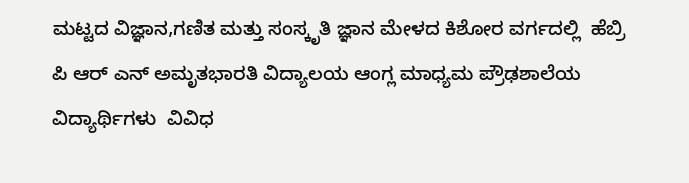ಮಟ್ಟದ ವಿಜ್ಞಾನ,ಗಣಿತ ಮತ್ತು ಸಂಸ್ಕೃತಿ ಜ್ಞಾನ ಮೇಳದ ಕಿಶೋರ ವರ್ಗದಲ್ಲಿ  ಹೆಬ್ರಿ ಪಿ ಆರ್ ಎನ್ ಅಮೃತಭಾರತಿ ವಿದ್ಯಾಲಯ ಆಂಗ್ಲ ಮಾಧ್ಯಮ ಪ್ರೌಢಶಾಲೆಯ ವಿದ್ಯಾರ್ಥಿಗಳು  ವಿವಿಧ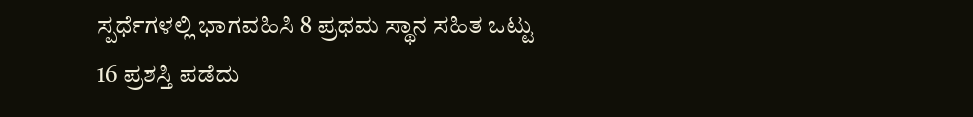ಸ್ಪರ್ಧೆಗಳಲ್ಲಿ ಭಾಗವಹಿಸಿ 8 ಪ್ರಥಮ ಸ್ಥಾನ ಸಹಿತ ಒಟ್ಟು 16 ಪ್ರಶಸ್ತಿ ಪಡೆದು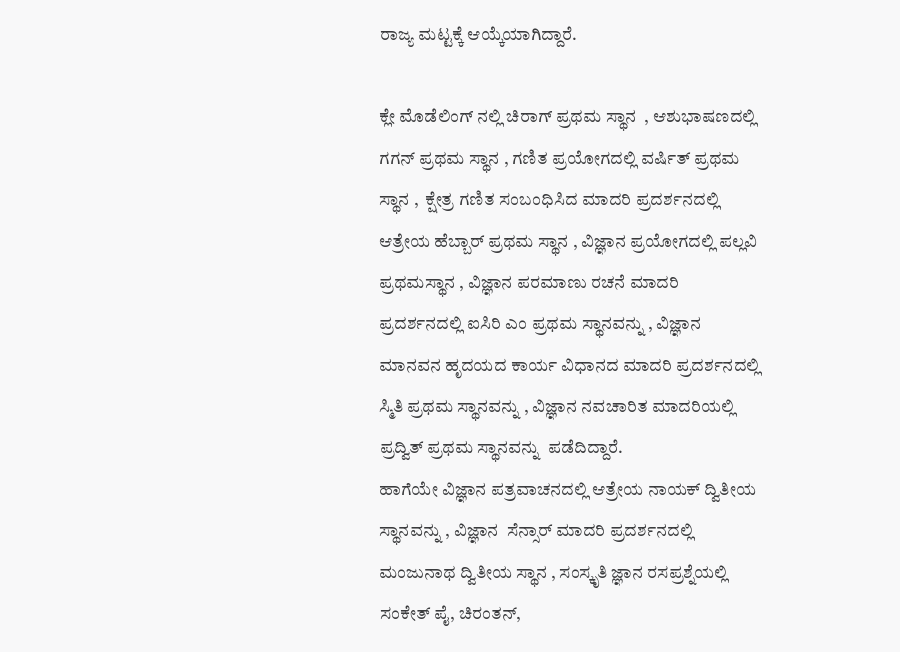ರಾಜ್ಯ ಮಟ್ಟಕ್ಕೆ ಆಯ್ಕೆಯಾಗಿದ್ದಾರೆ.

ಕ್ಲೇ ಮೊಡೆಲಿಂಗ್ ನಲ್ಲಿ ಚಿರಾಗ್ ಪ್ರಥಮ ಸ್ಥಾನ  , ಆಶುಭಾಷಣದಲ್ಲಿ ಗಗನ್ ಪ್ರಥಮ ಸ್ಥಾನ , ಗಣಿತ ಪ್ರಯೋಗದಲ್ಲಿ ವರ್ಷಿತ್ ಪ್ರಥಮ ಸ್ಥಾನ ,  ಕ್ಷೇತ್ರ ಗಣಿತ ಸಂಬಂಧಿಸಿದ ಮಾದರಿ ಪ್ರದರ್ಶನದಲ್ಲಿ ಆತ್ರೇಯ ಹೆಬ್ಬಾರ್ ಪ್ರಥಮ ಸ್ಥಾನ , ವಿಜ್ಞಾನ ಪ್ರಯೋಗದಲ್ಲಿ ಪಲ್ಲವಿ ಪ್ರಥಮಸ್ಥಾನ , ವಿಜ್ಞಾನ ಪರಮಾಣು ರಚನೆ ಮಾದರಿ ಪ್ರದರ್ಶನದಲ್ಲಿ ಐಸಿರಿ ಎಂ ಪ್ರಥಮ ಸ್ಥಾನವನ್ನು , ವಿಜ್ಞಾನ ಮಾನವನ ಹೃದಯದ ಕಾರ್ಯ ವಿಧಾನದ ಮಾದರಿ ಪ್ರದರ್ಶನದಲ್ಲಿ ಸ್ಮಿತಿ ಪ್ರಥಮ ಸ್ಥಾನವನ್ನು , ವಿಜ್ಞಾನ ನವಚಾರಿತ ಮಾದರಿಯಲ್ಲಿ ಪ್ರದ್ವಿತ್ ಪ್ರಥಮ ಸ್ಥಾನವನ್ನು  ಪಡೆದಿದ್ದಾರೆ.
ಹಾಗೆಯೇ ವಿಜ್ಞಾನ ಪತ್ರವಾಚನದಲ್ಲಿ ಆತ್ರೇಯ ನಾಯಕ್ ದ್ವಿತೀಯ  ಸ್ಥಾನವನ್ನು , ವಿಜ್ಞಾನ  ಸೆನ್ಸಾರ್ ಮಾದರಿ ಪ್ರದರ್ಶನದಲ್ಲಿ ಮಂಜುನಾಥ ದ್ವಿತೀಯ ಸ್ಥಾನ , ಸಂಸ್ಕೃತಿ ಜ್ಞಾನ ರಸಪ್ರಶ್ನೆಯಲ್ಲಿ ಸಂಕೇತ್ ಪೈ, ಚಿರಂತನ್,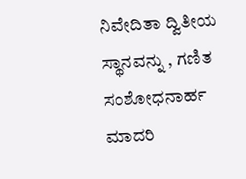ನಿವೇದಿತಾ ದ್ವಿತೀಯ ಸ್ಥಾನವನ್ನು , ಗಣಿತ ಸಂಶೋಧನಾರ್ಹ ಮಾದರಿ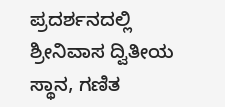ಪ್ರದರ್ಶನದಲ್ಲಿ ಶ್ರೀನಿವಾಸ ದ್ವಿತೀಯ ಸ್ಥಾನ, ಗಣಿತ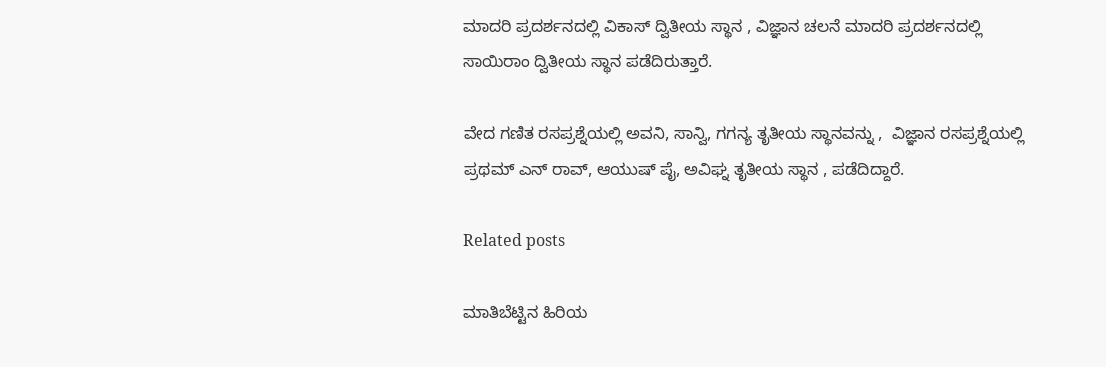ಮಾದರಿ ಪ್ರದರ್ಶನದಲ್ಲಿ ವಿಕಾಸ್ ದ್ವಿತೀಯ ಸ್ಥಾನ , ವಿಜ್ಞಾನ ಚಲನೆ ಮಾದರಿ ಪ್ರದರ್ಶನದಲ್ಲಿ ಸಾಯಿರಾಂ ದ್ವಿತೀಯ ಸ್ಥಾನ ಪಡೆದಿರುತ್ತಾರೆ.

ವೇದ ಗಣಿತ ರಸಪ್ರಶ್ನೆಯಲ್ಲಿ ಅವನಿ, ಸಾನ್ವಿ, ಗಗನ್ಯ ತೃತೀಯ ಸ್ಥಾನವನ್ನು ,  ವಿಜ್ಞಾನ ರಸಪ್ರಶ್ನೆಯಲ್ಲಿ ಪ್ರಥಮ್ ಎನ್ ರಾವ್, ಆಯುಷ್ ಪೈ, ಅವಿಘ್ನ ತೃತೀಯ ಸ್ಥಾನ , ಪಡೆದಿದ್ದಾರೆ.

Related posts

ಮಾತಿಬೆಟ್ಟಿನ ಹಿರಿಯ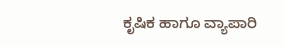ಕೃಷಿಕ ಹಾಗೂ ವ್ಯಾಪಾರಿ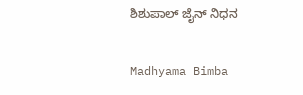ಶಿಶುಪಾಲ್ ಜೈನ್ ನಿಧನ

Madhyama Bimba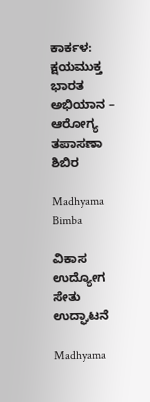ಕಾರ್ಕಳ: ಕ್ಷಯಮುಕ್ತ ಭಾರತ ಅಭಿಯಾನ – ಆರೋಗ್ಯ ತಪಾಸಣಾ ಶಿಬಿರ

Madhyama Bimba

ವಿಕಾಸ ಉದ್ಯೋಗ ಸೇತು ಉದ್ಘಾಟನೆ

Madhyama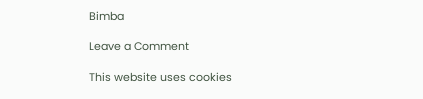Bimba

Leave a Comment

This website uses cookies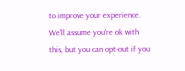to improve your experience. We'll assume you're ok with this, but you can opt-out if you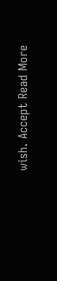wish. Accept Read More